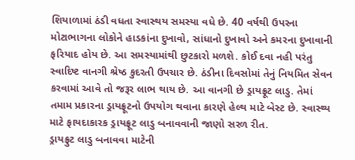શિયાળામાં ઠંડી વધતા સ્વાસ્થય સમસ્યા વધે છે. 40 વર્ષથી ઉપરના મોટાભાગના લોકોને હાડકાંના દુખાવો, સાંધાનો દુખાવો અને કમરના દુખાવાની ફરિયાદ હોય છે. આ સમસ્યામાંથી છુટકારો મળશે. કોઈ દવા નહી પરંતુ સ્વાદિષ્ટ વાનગી શ્રેષ્ઠ કુદરતી ઉપચાર છે. ઠંડીના દિવસોમાં તેનું નિયમિત સેવન કરવામાં આવે તો જરૂર લાભ થાય છે. આ વાનગી છે ડ્રાયફ્રૂટ લાડુ. તેમાં તમામ પ્રકારના ડ્રાયફ્રૂટનો ઉપયોગ થવાના કારણે હેલ્થ માટે બેસ્ટ છે. સ્વાસ્થ્ય માટે ફાયદાકારક ડ્રાયફ્રૂટ લાડુ બનાવવાની જાણો સરળ રીત.
ડ્રાયફ્રુટ લાડુ બનાવવા માટેની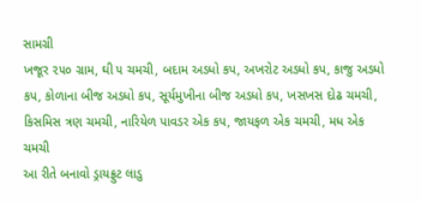સામગ્રી
ખજૂર ૨૫૦ ગ્રામ, ઘી ૫ ચમચી, બદામ અડધો કપ, અખરોટ અડધો કપ, કાજુ અડધો કપ, કોળાના બીજ અડધો કપ, સૂર્યમુખીના બીજ અડધો કપ, ખસખસ દોઢ ચમચી, કિસમિસ ત્રણ ચમચી, નારિયેળ પાવડર એક કપ, જાયફળ એક ચમચી, મધ એક ચમચી
આ રીતે બનાવો ડ્રાયફ્રુટ લાડુ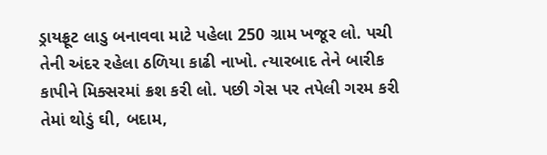ડ્રાયફ્રૂટ લાડુ બનાવવા માટે પહેલા 250 ગ્રામ ખજૂર લો. પચી તેની અંદર રહેલા ઠળિયા કાઢી નાખો. ત્યારબાદ તેને બારીક કાપીને મિક્સરમાં ક્રશ કરી લો. પછી ગેસ પર તપેલી ગરમ કરી તેમાં થોડું ઘી, બદામ,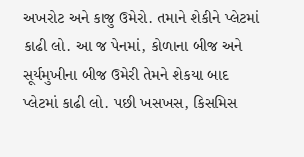અખરોટ અને કાજુ ઉમેરો. તમાને શેકીને પ્લેટમાં કાઢી લો. આ જ પેનમાં, કોળાના બીજ અને સૂર્યમુખીના બીજ ઉમેરી તેમને શેકયા બાદ પ્લેટમાં કાઢી લો. પછી ખસખસ, કિસમિસ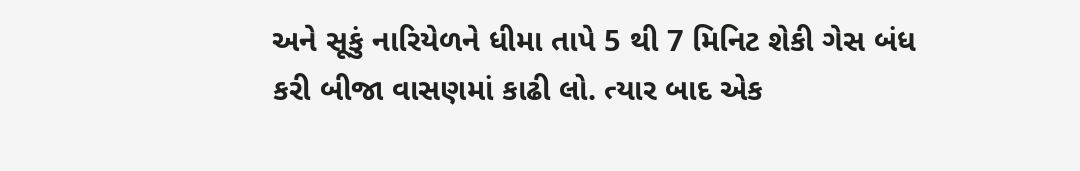અને સૂકું નારિયેળને ધીમા તાપે 5 થી 7 મિનિટ શેકી ગેસ બંધ કરી બીજા વાસણમાં કાઢી લો. ત્યાર બાદ એક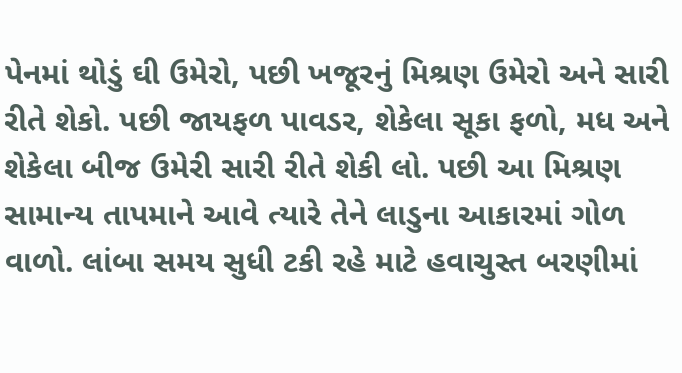પેનમાં થોડું ઘી ઉમેરો, પછી ખજૂરનું મિશ્રણ ઉમેરો અને સારી રીતે શેકો. પછી જાયફળ પાવડર, શેકેલા સૂકા ફળો, મધ અને શેકેલા બીજ ઉમેરી સારી રીતે શેકી લો. પછી આ મિશ્રણ સામાન્ય તાપમાને આવે ત્યારે તેને લાડુના આકારમાં ગોળ વાળો. લાંબા સમય સુધી ટકી રહે માટે હવાચુસ્ત બરણીમાં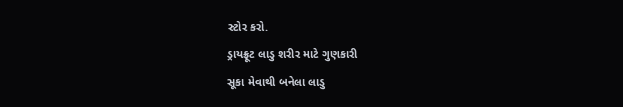સ્ટોર કરો.
ડ્રાયફ્રૂટ લાડુ શરીર માટે ગુણકારી
સૂકા મેવાથી બનેલા લાડુ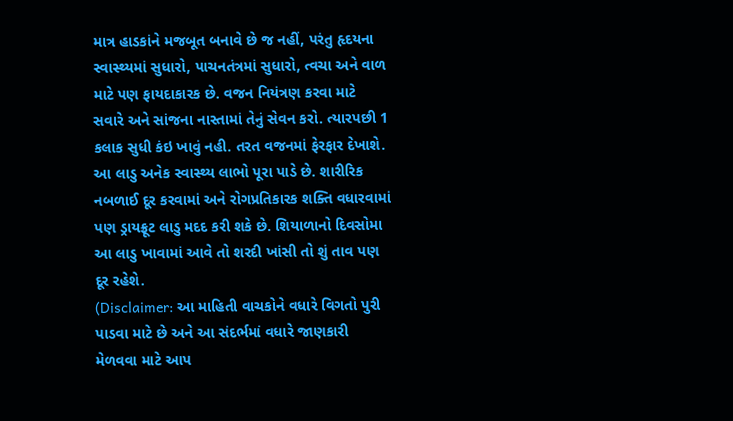માત્ર હાડકાંને મજબૂત બનાવે છે જ નહીં, પરંતુ હૃદયના સ્વાસ્થ્યમાં સુધારો, પાચનતંત્રમાં સુધારો, ત્વચા અને વાળ માટે પણ ફાયદાકારક છે. વજન નિયંત્રણ કરવા માટે સવારે અને સાંજના નાસ્તામાં તેનું સેવન કરો. ત્યારપછી 1 કલાક સુધી કંઇ ખાવું નહી. તરત વજનમાં ફેરફાર દેખાશે. આ લાડુ અનેક સ્વાસ્થ્ય લાભો પૂરા પાડે છે. શારીરિક નબળાઈ દૂર કરવામાં અને રોગપ્રતિકારક શક્તિ વધારવામાં પણ ડ્રાયફ્રૂટ લાડુ મદદ કરી શકે છે. શિયાળાનો દિવસોમા આ લાડુ ખાવામાં આવે તો શરદી ખાંસી તો શું તાવ પણ દૂર રહેશે.
(Disclaimer: આ માહિતી વાચકોને વધારે વિગતો પુરી પાડવા માટે છે અને આ સંદર્ભમાં વધારે જાણકારી મેળવવા માટે આપ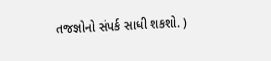તજજ્ઞોનો સંપર્ક સાધી શકશો. )